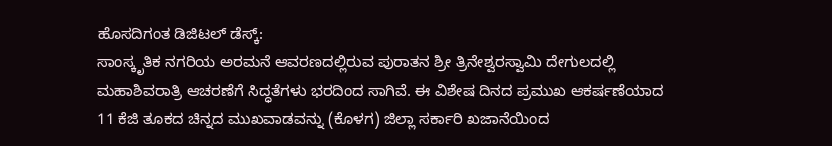ಹೊಸದಿಗಂತ ಡಿಜಿಟಲ್ ಡೆಸ್ಕ್:
ಸಾಂಸ್ಕೃತಿಕ ನಗರಿಯ ಅರಮನೆ ಆವರಣದಲ್ಲಿರುವ ಪುರಾತನ ಶ್ರೀ ತ್ರಿನೇಶ್ವರಸ್ವಾಮಿ ದೇಗುಲದಲ್ಲಿ ಮಹಾಶಿವರಾತ್ರಿ ಆಚರಣೆಗೆ ಸಿದ್ಧತೆಗಳು ಭರದಿಂದ ಸಾಗಿವೆ. ಈ ವಿಶೇಷ ದಿನದ ಪ್ರಮುಖ ಆಕರ್ಷಣೆಯಾದ 11 ಕೆಜಿ ತೂಕದ ಚಿನ್ನದ ಮುಖವಾಡವನ್ನು (ಕೊಳಗ) ಜಿಲ್ಲಾ ಸರ್ಕಾರಿ ಖಜಾನೆಯಿಂದ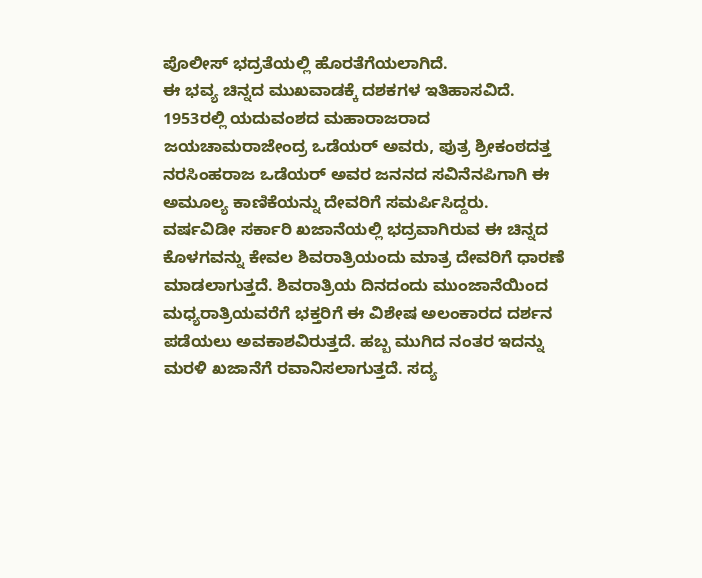ಪೊಲೀಸ್ ಭದ್ರತೆಯಲ್ಲಿ ಹೊರತೆಗೆಯಲಾಗಿದೆ.
ಈ ಭವ್ಯ ಚಿನ್ನದ ಮುಖವಾಡಕ್ಕೆ ದಶಕಗಳ ಇತಿಹಾಸವಿದೆ. 1953ರಲ್ಲಿ ಯದುವಂಶದ ಮಹಾರಾಜರಾದ ಜಯಚಾಮರಾಜೇಂದ್ರ ಒಡೆಯರ್ ಅವರು, ಪುತ್ರ ಶ್ರೀಕಂಠದತ್ತ ನರಸಿಂಹರಾಜ ಒಡೆಯರ್ ಅವರ ಜನನದ ಸವಿನೆನಪಿಗಾಗಿ ಈ ಅಮೂಲ್ಯ ಕಾಣಿಕೆಯನ್ನು ದೇವರಿಗೆ ಸಮರ್ಪಿಸಿದ್ದರು.
ವರ್ಷವಿಡೀ ಸರ್ಕಾರಿ ಖಜಾನೆಯಲ್ಲಿ ಭದ್ರವಾಗಿರುವ ಈ ಚಿನ್ನದ ಕೊಳಗವನ್ನು ಕೇವಲ ಶಿವರಾತ್ರಿಯಂದು ಮಾತ್ರ ದೇವರಿಗೆ ಧಾರಣೆ ಮಾಡಲಾಗುತ್ತದೆ. ಶಿವರಾತ್ರಿಯ ದಿನದಂದು ಮುಂಜಾನೆಯಿಂದ ಮಧ್ಯರಾತ್ರಿಯವರೆಗೆ ಭಕ್ತರಿಗೆ ಈ ವಿಶೇಷ ಅಲಂಕಾರದ ದರ್ಶನ ಪಡೆಯಲು ಅವಕಾಶವಿರುತ್ತದೆ. ಹಬ್ಬ ಮುಗಿದ ನಂತರ ಇದನ್ನು ಮರಳಿ ಖಜಾನೆಗೆ ರವಾನಿಸಲಾಗುತ್ತದೆ. ಸದ್ಯ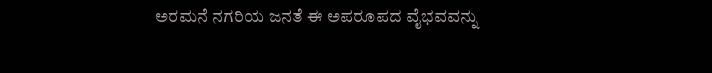ಅರಮನೆ ನಗರಿಯ ಜನತೆ ಈ ಅಪರೂಪದ ವೈಭವವನ್ನು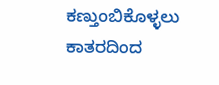ಕಣ್ತುಂಬಿಕೊಳ್ಳಲು ಕಾತರದಿಂದ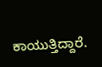ಕಾಯುತ್ತಿದ್ದಾರೆ.